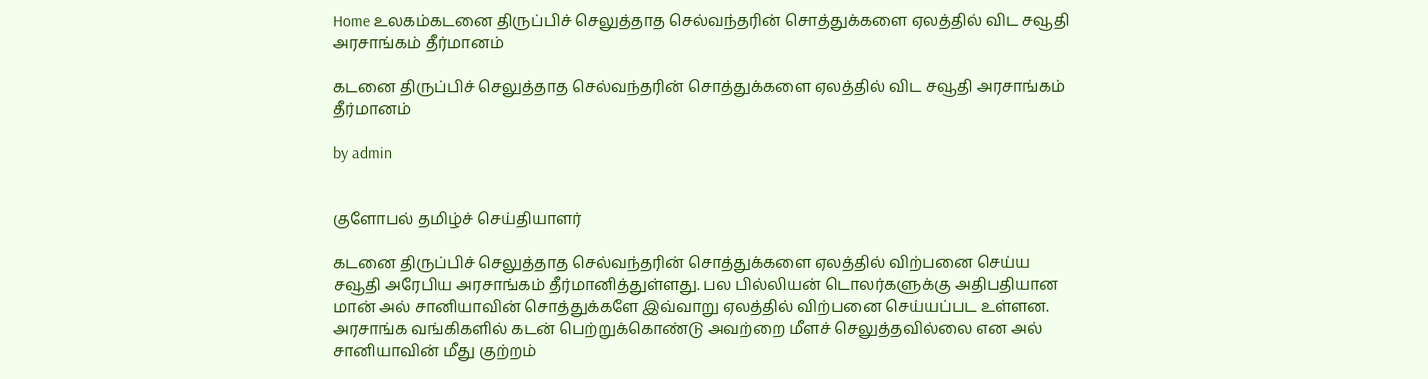Home உலகம்கடனை திருப்பிச் செலுத்தாத செல்வந்தரின் சொத்துக்களை ஏலத்தில் விட சவூதி அரசாங்கம் தீர்மானம்

கடனை திருப்பிச் செலுத்தாத செல்வந்தரின் சொத்துக்களை ஏலத்தில் விட சவூதி அரசாங்கம் தீர்மானம்

by admin


குளோபல் தமிழ்ச் செய்தியாளர்

கடனை திருப்பிச் செலுத்தாத செல்வந்தரின் சொத்துக்களை ஏலத்தில் விற்பனை செய்ய சவூதி அரேபிய அரசாங்கம் தீர்மானித்துள்ளது. பல பில்லியன் டொலர்களுக்கு அதிபதியான மான் அல் சானியாவின் சொத்துக்களே இவ்வாறு ஏலத்தில் விற்பனை செய்யப்பட உள்ளன. அரசாங்க வங்கிகளில் கடன் பெற்றுக்கொண்டு அவற்றை மீளச் செலுத்தவில்லை என அல் சானியாவின் மீது குற்றம்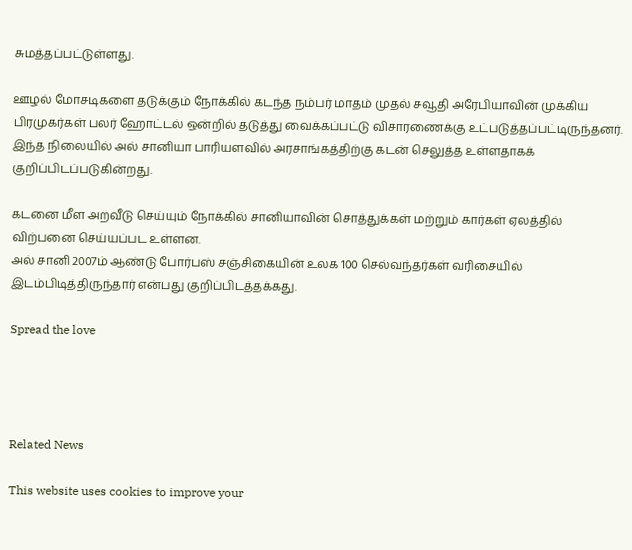சுமத்தப்பட்டுள்ளது.

ஊழல் மோசடிகளை தடுக்கும் நோக்கில் கடந்த நம்பர் மாதம் முதல் சவூதி அரேபியாவின் முக்கிய பிரமுகர்கள் பலர் ஹோட்டல் ஒன்றில் தடுத்து வைக்கப்பட்டு விசாரணைக்கு உட்படுத்தப்பட்டிருந்தனர். இந்த நிலையில் அல் சானியா பாரியளவில் அரசாங்கத்திற்கு கடன் செலுத்த உள்ளதாகக் குறிப்பிடப்படுகின்றது.

கடனை மீள அறவீடு செய்யும் நோக்கில் சானியாவின் சொத்துக்கள் மற்றும் கார்கள் ஏலத்தில் விற்பனை செய்யப்பட உள்ளன.
அல் சானி 2007ம் ஆண்டு போர்பஸ் சஞ்சிகையின் உலக 100 செல்வந்தர்கள் வரிசையில் இடம்பிடித்திருந்தார் என்பது குறிப்பிடத்தக்கது.

Spread the love




Related News

This website uses cookies to improve your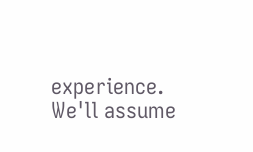experience. We'll assume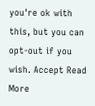you're ok with this, but you can opt-out if you wish. Accept Read More